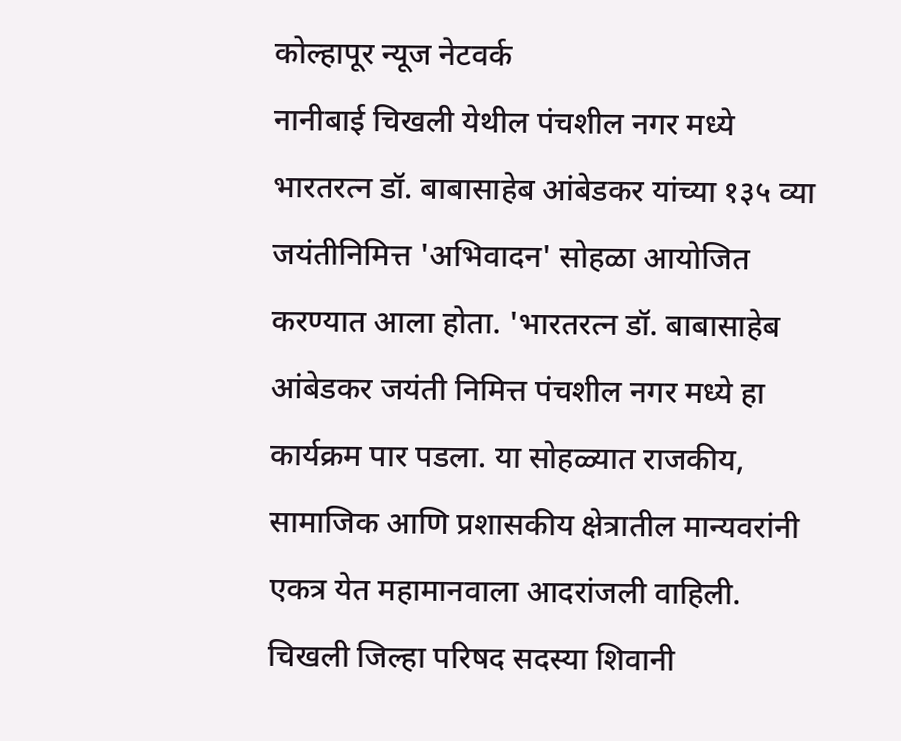कोल्हापूर न्यूज नेटवर्क
नानीबाई चिखली येथील पंचशील नगर मध्ये भारतरत्न डॉ. बाबासाहेब आंबेडकर यांच्या १३५ व्या जयंतीनिमित्त 'अभिवादन' सोहळा आयोजित करण्यात आला होता. 'भारतरत्न डॉ. बाबासाहेब आंबेडकर जयंती निमित्त पंचशील नगर मध्ये हा कार्यक्रम पार पडला. या सोहळ्यात राजकीय, सामाजिक आणि प्रशासकीय क्षेत्रातील मान्यवरांनी एकत्र येत महामानवाला आदरांजली वाहिली.
चिखली जिल्हा परिषद सदस्या शिवानी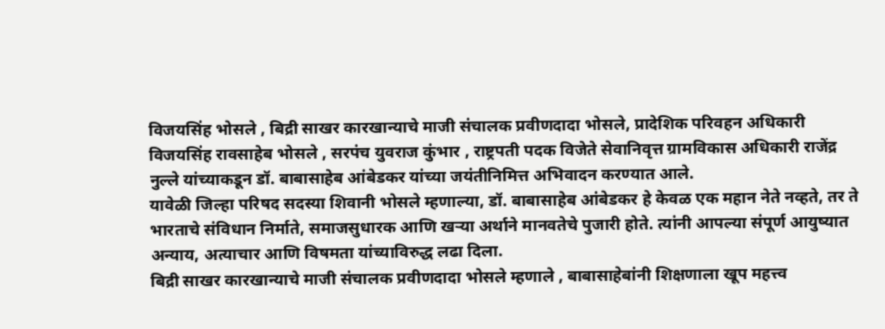विजयसिंह भोसले , बिद्री साखर कारखान्याचे माजी संचालक प्रवीणदादा भोसले, प्रादेशिक परिवहन अधिकारी विजयसिंह रावसाहेब भोसले , सरपंच युवराज कुंभार , राष्ट्रपती पदक विजेते सेवानिवृत्त ग्रामविकास अधिकारी राजेंद्र नुल्ले यांच्याकडून डॉ. बाबासाहेब आंबेडकर यांच्या जयंतीनिमित्त अभिवादन करण्यात आले.
यावेळी जिल्हा परिषद सदस्या शिवानी भोसले म्हणाल्या, डॉ. बाबासाहेब आंबेडकर हे केवळ एक महान नेते नव्हते, तर ते भारताचे संविधान निर्माते, समाजसुधारक आणि खऱ्या अर्थाने मानवतेचे पुजारी होते. त्यांनी आपल्या संपूर्ण आयुष्यात अन्याय, अत्याचार आणि विषमता यांच्याविरुद्ध लढा दिला.
बिद्री साखर कारखान्याचे माजी संचालक प्रवीणदादा भोसले म्हणाले , बाबासाहेबांनी शिक्षणाला खूप महत्त्व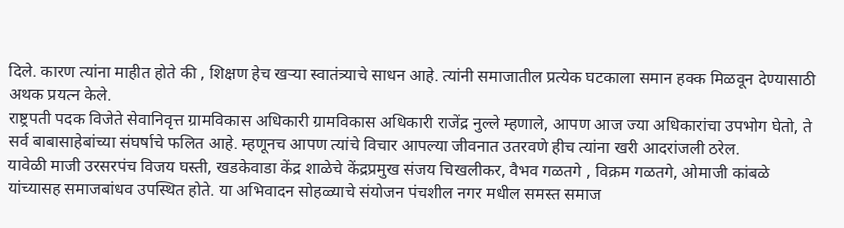दिले. कारण त्यांना माहीत होते की , शिक्षण हेच खऱ्या स्वातंत्र्याचे साधन आहे. त्यांनी समाजातील प्रत्येक घटकाला समान हक्क मिळवून देण्यासाठी अथक प्रयत्न केले.
राष्ट्रपती पदक विजेते सेवानिवृत्त ग्रामविकास अधिकारी ग्रामविकास अधिकारी राजेंद्र नुल्ले म्हणाले, आपण आज ज्या अधिकारांचा उपभोग घेतो, ते सर्व बाबासाहेबांच्या संघर्षाचे फलित आहे. म्हणूनच आपण त्यांचे विचार आपल्या जीवनात उतरवणे हीच त्यांना खरी आदरांजली ठरेल.
यावेळी माजी उरसरपंच विजय घस्ती, खडकेवाडा केंद्र शाळेचे केंद्रप्रमुख संजय चिखलीकर, वैभव गळतगे , विक्रम गळतगे, ओमाजी कांबळे यांच्यासह समाजबांधव उपस्थित होते. या अभिवादन सोहळ्याचे संयोजन पंचशील नगर मधील समस्त समाज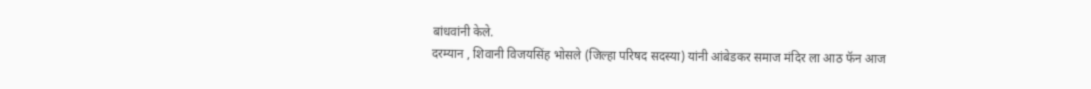बांधवांनी केले.
दरम्यान , शिवानी विजयसिंह भोसले (जिल्हा परिषद सदस्या) यांनी आंबेडकर समाज मंदिर ला आठ फॅन आज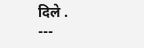दिले .
---